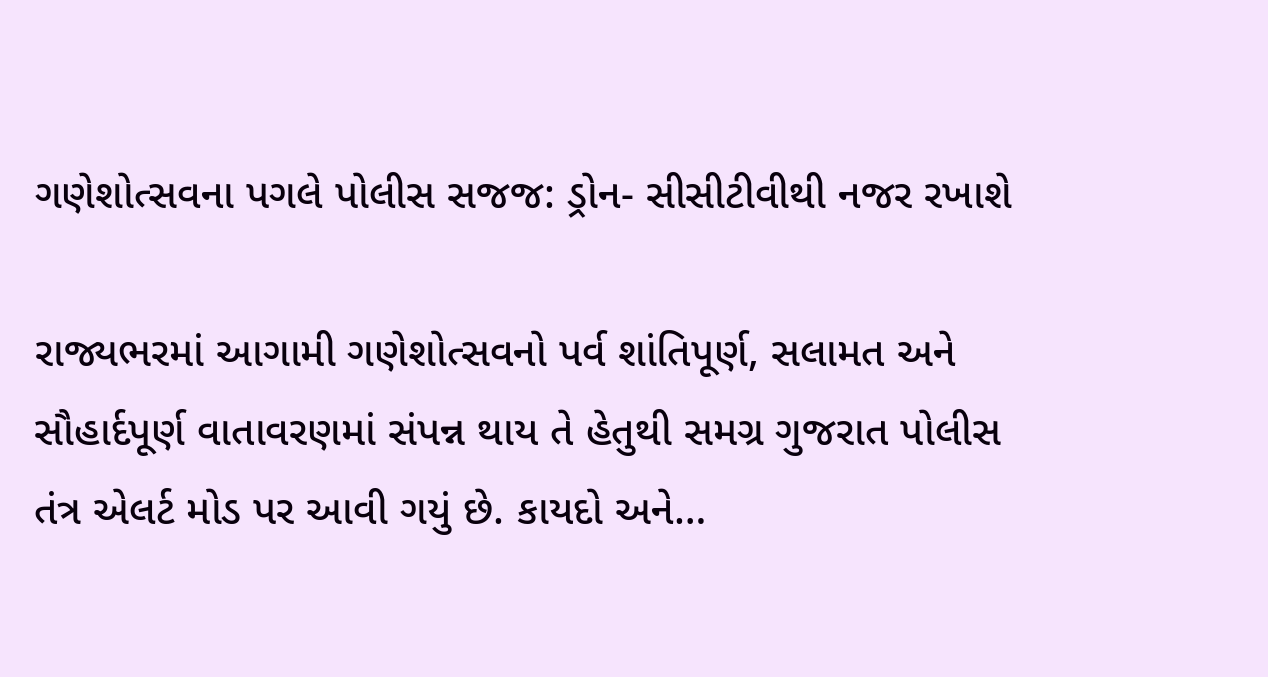ગણેશોત્સવના પગલે પોલીસ સજજ: ડ્રોન- સીસીટીવીથી નજર રખાશે

રાજ્યભરમાં આગામી ગણેશોત્સવનો પર્વ શાંતિપૂર્ણ, સલામત અને સૌહાર્દપૂર્ણ વાતાવરણમાં સંપન્ન થાય તે હેતુથી સમગ્ર ગુજરાત પોલીસ તંત્ર એલર્ટ મોડ પર આવી ગયું છે. કાયદો અને…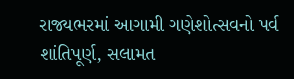રાજ્યભરમાં આગામી ગણેશોત્સવનો પર્વ શાંતિપૂર્ણ, સલામત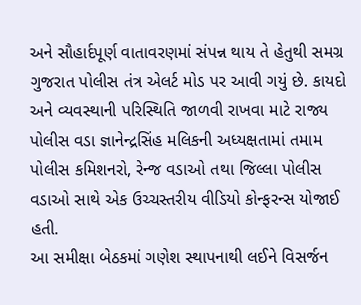અને સૌહાર્દપૂર્ણ વાતાવરણમાં સંપન્ન થાય તે હેતુથી સમગ્ર ગુજરાત પોલીસ તંત્ર એલર્ટ મોડ પર આવી ગયું છે. કાયદો અને વ્યવસ્થાની પરિસ્થિતિ જાળવી રાખવા માટે રાજ્ય પોલીસ વડા જ્ઞાનેન્દ્રસિંહ મલિકની અધ્યક્ષતામાં તમામ પોલીસ કમિશનરો, રેન્જ વડાઓ તથા જિલ્લા પોલીસ વડાઓ સાથે એક ઉચ્ચસ્તરીય વીડિયો કોન્ફરન્સ યોજાઈ હતી.
આ સમીક્ષા બેઠકમાં ગણેશ સ્થાપનાથી લઈને વિસર્જન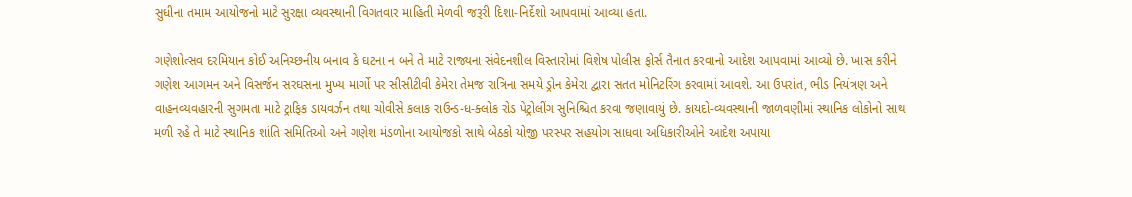સુધીના તમામ આયોજનો માટે સુરક્ષા વ્યવસ્થાની વિગતવાર માહિતી મેળવી જરૂરી દિશા-નિર્દેશો આપવામાં આવ્યા હતા.

ગણેશોત્સવ દરમિયાન કોઈ અનિચ્છનીય બનાવ કે ઘટના ન બને તે માટે રાજ્યના સંવેદનશીલ વિસ્તારોમાં વિશેષ પોલીસ ફોર્સ તૈનાત કરવાનો આદેશ આપવામાં આવ્યો છે. ખાસ કરીને ગણેશ આગમન અને વિસર્જન સરઘસના મુખ્ય માર્ગો પર સીસીટીવી કેમેરા તેમજ રાત્રિના સમયે ડ્રોન કેમેરા દ્વારા સતત મોનિટરિંગ કરવામાં આવશે. આ ઉપરાંત, ભીડ નિયંત્રણ અને વાહનવ્યવહારની સુગમતા માટે ટ્રાફિક ડાયવર્ઝન તથા ચોવીસે કલાક રાઉન્ડ-ધ-ક્લોક રોડ પેટ્રોલીંગ સુનિશ્ચિત કરવા જણાવાયું છે. કાયદો-વ્યવસ્થાની જાળવણીમાં સ્થાનિક લોકોનો સાથ મળી રહે તે માટે સ્થાનિક શાંતિ સમિતિઓ અને ગણેશ મંડળોના આયોજકો સાથે બેઠકો યોજી પરસ્પર સહયોગ સાધવા અધિકારીઓને આદેશ અપાયા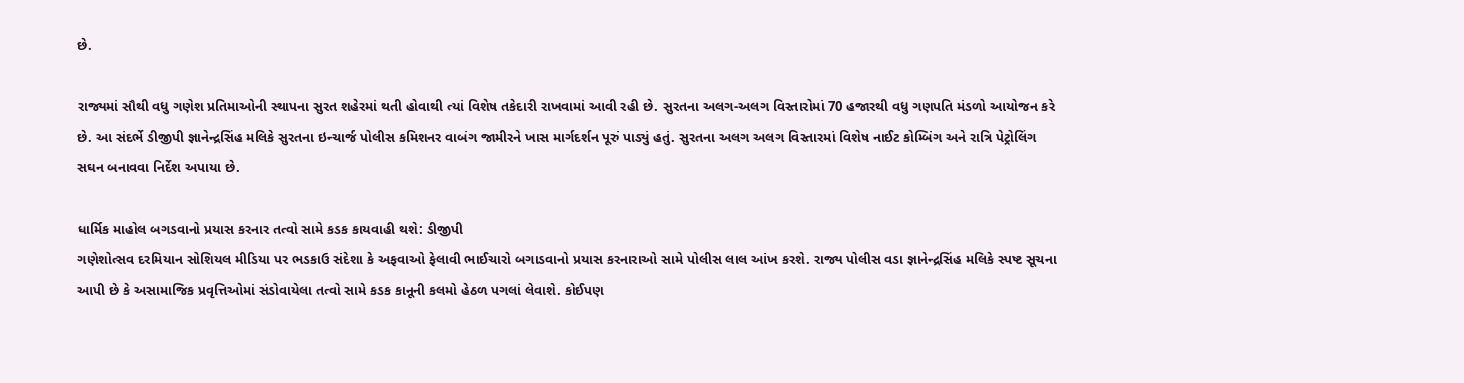છે.

રાજ્યમાં સૌથી વધુ ગણેશ પ્રતિમાઓની સ્થાપના સુરત શહેરમાં થતી હોવાથી ત્યાં વિશેષ તકેદારી રાખવામાં આવી રહી છે. સુરતના અલગ-અલગ વિસ્તારોમાં 70 હજારથી વધુ ગણપતિ મંડળો આયોજન કરે છે. આ સંદર્ભે ડીજીપી જ્ઞાનેન્દ્રસિંહ મલિકે સુરતના ઇન્ચાર્જ પોલીસ કમિશનર વાબંગ જામીરને ખાસ માર્ગદર્શન પૂરું પાડ્યું હતું. સુરતના અલગ અલગ વિસ્તારમાં વિશેષ નાઈટ કોમ્બિંગ અને રાત્રિ પેટ્રોલિંગ સઘન બનાવવા નિર્દેશ અપાયા છે.

ધાર્મિક માહોલ બગડવાનો પ્રયાસ કરનાર તત્વો સામે કડક કાયવાહી થશે: ડીજીપી
ગણેશોત્સવ દરમિયાન સોશિયલ મીડિયા પર ભડકાઉ સંદેશા કે અફવાઓ ફેલાવી ભાઈચારો બગાડવાનો પ્રયાસ કરનારાઓ સામે પોલીસ લાલ આંખ કરશે. રાજ્ય પોલીસ વડા જ્ઞાનેન્દ્રસિંહ મલિકે સ્પષ્ટ સૂચના આપી છે કે અસામાજિક પ્રવૃત્તિઓમાં સંડોવાયેલા તત્વો સામે કડક કાનૂની કલમો હેઠળ પગલાં લેવાશે. કોઈપણ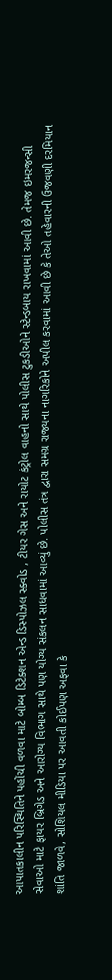આપાતકાલીન પરિસ્થિતિને પહોંચી વળવા માટે બોમ્બ ડિટેક્શન એન્ડ ડિસ્પોઝલ સ્ક્વોડ , ટીયર ગેસ અને રાયોટ કંટ્રોલ વાહનો સાથે પોલીસ ટુકડીઓને સ્ટેન્ડબાય રાખવામાં આવી છે. તેમજ ઇમરજન્સી સેવાઓ માટે ફાયર બ્રિગેડ અને આરોગ્ય વિભાગ સાથે પણ યોગ્ય સંકલન સાધવામાં આવ્યું છે. પોલીસ તંત્ર દ્વારા સમગ્ર રાજ્યના નાગરિકોને અપીલ કરવામાં આવી છે કે તેઓ તહેવારની ઉજવણી દરમિયાન શાંતિ જાળવે, સોશિયલ મીડિયા પર આવતી કોઈપણ અફવા કે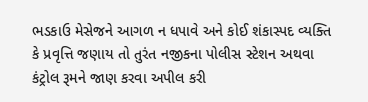ભડકાઉ મેસેજને આગળ ન ધપાવે અને કોઈ શંકાસ્પદ વ્યક્તિ કે પ્રવૃત્તિ જણાય તો તુરંત નજીકના પોલીસ સ્ટેશન અથવા કંટ્રોલ રૂમને જાણ કરવા અપીલ કરી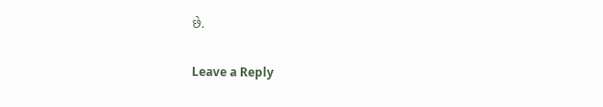છે.

Leave a Reply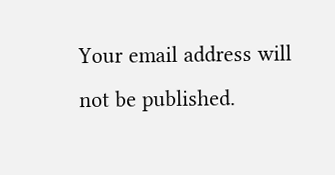Your email address will not be published.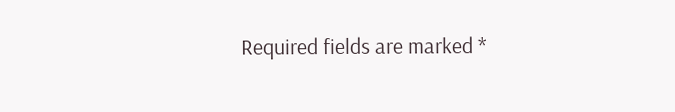Required fields are marked *